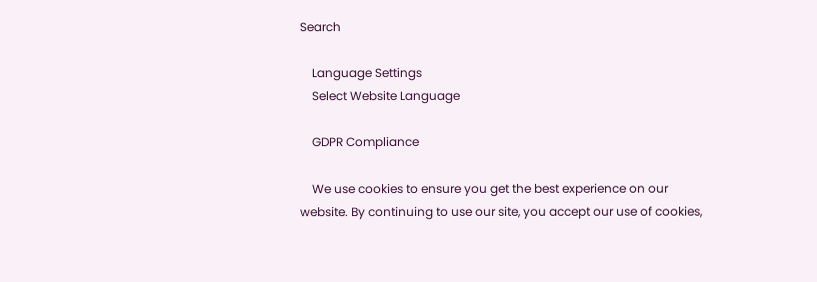Search

    Language Settings
    Select Website Language

    GDPR Compliance

    We use cookies to ensure you get the best experience on our website. By continuing to use our site, you accept our use of cookies,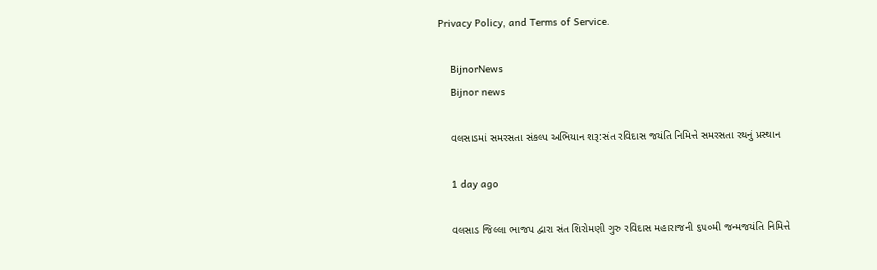Privacy Policy, and Terms of Service.

    BijnorNews
    Bijnor news

    વલસાડમાં સમરસતા સંકલ્પ અભિયાન શરૂ:સંત રવિદાસ જયંતિ નિમિત્તે સમરસતા રથનું પ્રસ્થાન

    1 day ago

    વલસાડ જિલ્લા ભાજપ દ્વારા સંત શિરોમણી ગુરુ રવિદાસ મહારાજની ૬૫૦મી જન્મજયંતિ નિમિત્તે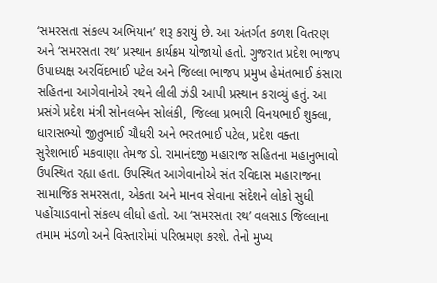‘સમરસતા સંકલ્પ અભિયાન’ શરૂ કરાયું છે. આ અંતર્ગત કળશ વિતરણ અને ‘સમરસતા રથ’ પ્રસ્થાન કાર્યક્રમ યોજાયો હતો. ગુજરાત પ્રદેશ ભાજપ ઉપાધ્યક્ષ અરવિંદભાઈ પટેલ અને જિલ્લા ભાજપ પ્રમુખ હેમંતભાઈ કંસારા સહિતના આગેવાનોએ રથને લીલી ઝંડી આપી પ્રસ્થાન કરાવ્યું હતું. આ પ્રસંગે પ્રદેશ મંત્રી સોનલબેન સોલંકી, જિલ્લા પ્રભારી વિનયભાઈ શુક્લા, ધારાસભ્યો જીતુભાઈ ચૌધરી અને ભરતભાઈ પટેલ, પ્રદેશ વક્તા સુરેશભાઈ મકવાણા તેમજ ડો. રામાનંદજી મહારાજ સહિતના મહાનુભાવો ઉપસ્થિત રહ્યા હતા. ઉપસ્થિત આગેવાનોએ સંત રવિદાસ મહારાજના સામાજિક સમરસતા, એકતા અને માનવ સેવાના સંદેશને લોકો સુધી પહોંચાડવાનો સંકલ્પ લીધો હતો. આ ‘સમરસતા રથ’ વલસાડ જિલ્લાના તમામ મંડળો અને વિસ્તારોમાં પરિભ્રમણ કરશે. તેનો મુખ્ય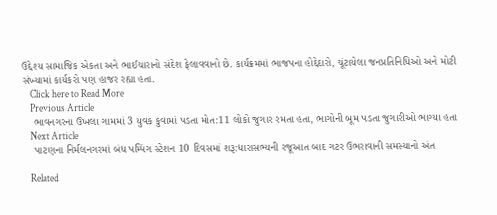ઉદ્દેશ્ય સામાજિક એકતા અને ભાઈચારાનો સંદેશ ફેલાવવાનો છે. કાર્યક્રમમાં ભાજપના હોદ્દેદારો, ચૂંટાયેલા જનપ્રતિનિધિઓ અને મોટી સંખ્યામાં કાર્યકરો પણ હાજર રહ્યા હતા.
    Click here to Read More
    Previous Article
    ભાવનગરના ઉખલા ગામમાં 3 યુવક કુવામાં પડતા મોત:11 લોકો જુગાર રમતા હતા, ભાગોની બૂમ પડતા જુગારીઓ ભાગ્યા હતા
    Next Article
    પાટણના નિર્મલનગરમાં બંધ પમ્પિંગ સ્ટેશન 10 દિવસમાં શરૂ:ધારાસભ્યની રજૂઆત બાદ ગટર ઉભરાવાની સમસ્યાનો અંત

    Related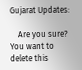Gujarat Updates:

    Are you sure? You want to delete this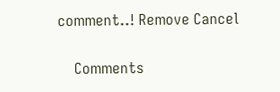comment..! Remove Cancel

    Comments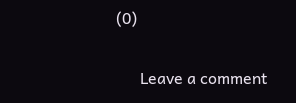(0)

      Leave a comment